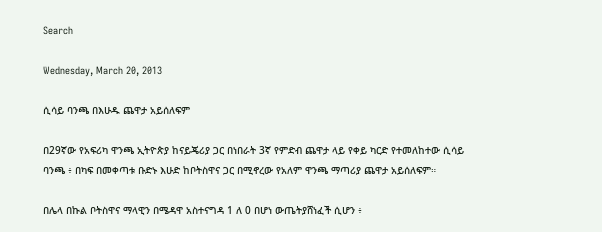Search

Wednesday, March 20, 2013

ሲሳይ ባንጫ በእሁዱ ጨዋታ አይሰለፍም

በ29ኛው የአፍሪካ ዋንጫ ኢትዮጵያ ከናይጄሪያ ጋር በነበራት 3ኛ የምድብ ጨዋታ ላይ የቀይ ካርድ የተመለከተው ሲሳይ ባንጫ ፥ በካፍ በመቀጣቱ ቡድኑ እሁድ ከቦትስዋና ጋር በሚኖረው የአለም ዋንጫ ማጣሪያ ጨዋታ አይሰለፍም።

በሌላ በኩል ቦትስዋና ማላዊን በሜዳዋ አስተናግዳ 1 ለ 0 በሆነ ውጤትያሸነፈች ሲሆን ፥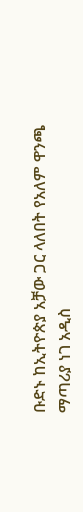ቡድኑ ከኢትዮጵያ አቻው ጋር ላለበት የአለም ዋንጫ ማጣሪያ ነገ አዲስ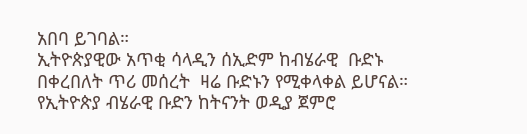አበባ ይገባል።
ኢትዮጵያዊው አጥቂ ሳላዲን ሰኢድም ከብሄራዊ  ቡድኑ በቀረበለት ጥሪ መሰረት  ዛሬ ቡድኑን የሚቀላቀል ይሆናል።
የኢትዮጵያ ብሄራዊ ቡድን ከትናንት ወዲያ ጀምሮ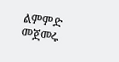ልምምድ መጀመሩ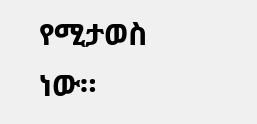የሚታወስ ነው።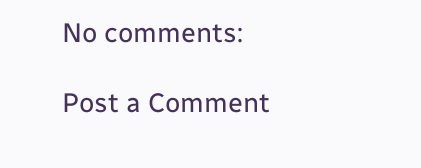No comments:

Post a Comment